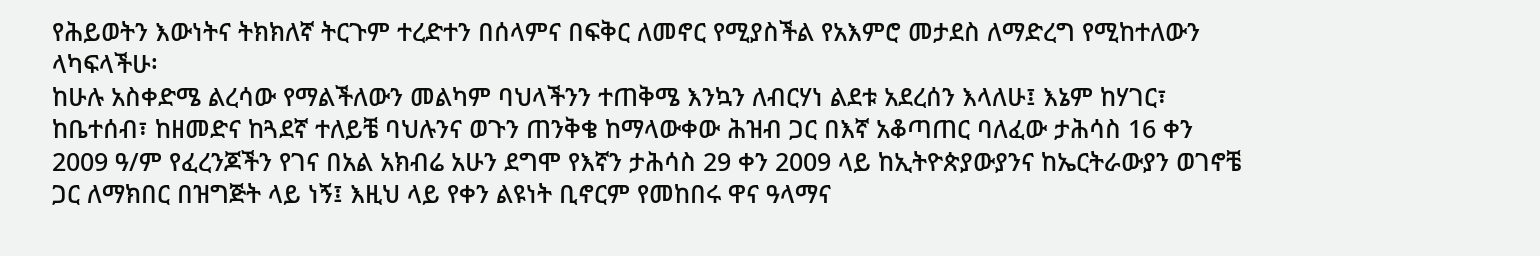የሕይወትን እውነትና ትክክለኛ ትርጉም ተረድተን በሰላምና በፍቅር ለመኖር የሚያስችል የአእምሮ መታደስ ለማድረግ የሚከተለውን ላካፍላችሁ፡
ከሁሉ አስቀድሜ ልረሳው የማልችለውን መልካም ባህላችንን ተጠቅሜ እንኳን ለብርሃነ ልደቱ አደረሰን እላለሁ፤ እኔም ከሃገር፣ ከቤተሰብ፣ ከዘመድና ከጓደኛ ተለይቼ ባህሉንና ወጉን ጠንቅቄ ከማላውቀው ሕዝብ ጋር በእኛ አቆጣጠር ባለፈው ታሕሳስ 16 ቀን 2009 ዓ/ም የፈረንጆችን የገና በአል አክብሬ አሁን ደግሞ የእኛን ታሕሳስ 29 ቀን 2009 ላይ ከኢትዮጵያውያንና ከኤርትራውያን ወገኖቼ ጋር ለማክበር በዝግጅት ላይ ነኝ፤ እዚህ ላይ የቀን ልዩነት ቢኖርም የመከበሩ ዋና ዓላማና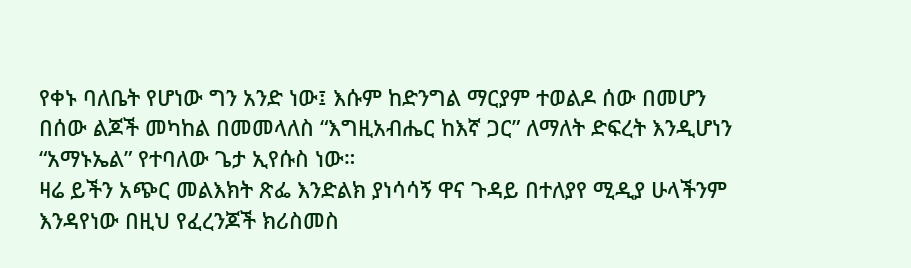የቀኑ ባለቤት የሆነው ግን አንድ ነው፤ እሱም ከድንግል ማርያም ተወልዶ ሰው በመሆን በሰው ልጆች መካከል በመመላለስ “እግዚአብሔር ከእኛ ጋር” ለማለት ድፍረት እንዲሆነን “አማኑኤል” የተባለው ጌታ ኢየሱስ ነው።
ዛሬ ይችን አጭር መልእክት ጽፌ እንድልክ ያነሳሳኝ ዋና ጉዳይ በተለያየ ሚዲያ ሁላችንም እንዳየነው በዚህ የፈረንጆች ክሪስመስ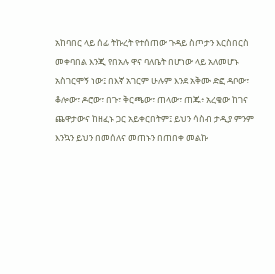አከባበር ላይ ሰፊ ትኩረት የተሰጠው ጉዳይ ስጦታን እርስበርስ መቀባበል እንጂ የበአሉ ዋና ባለቤት በሆነው ላይ አለመሆኑ አስገርሞኝ ነው፤ በእኛ አገርም ሁሉም እንደ አቅሙ ድፎ ዳቦው፣ ቆሎው፣ ዶሮው፣ በጉ፣ ቅርጫው፣ ጠላው፣ ጠጁ፥ አረቄው ከገና ጨዋታውና ከዘፈኑ ጋር አይቀርበትም፤ ይህን ሳስብ ታዲያ ምንም እንኳን ይህን በመሰለና መጠኑን በጠበቀ መልኩ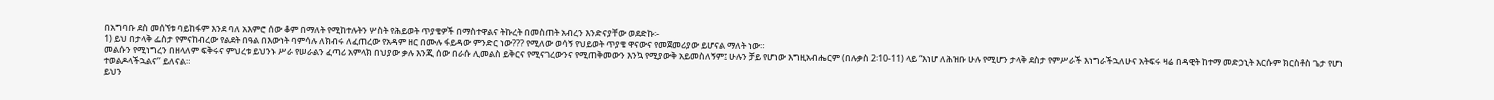በአግባቡ ደስ መሰኘቱ ባይከፋም እንደ ባለ አእምሮ ሰው ቆም በማለት የሚከተሉትን ሦስት የሕይወት ጥያቄዎች በማስተዋልና ትኩረት በመስጠት አብረን እንድናያቸው ወደድኩ፡-
1) ይህ በታላቅ ፌስታ የምናከብረው የልደት በዓል በእውነት ባምሳሉ ለክብሩ ለፈጠረው የአዳም ዘር በሙሉ ፋይዳው ምንድር ነው??? የሚለው ወሳኝ የህይወት ጥያቄ ዋናውና የመጀመሪያው ይሆናል ማለት ነው።
መልሱን የሚነግረን በዘላለም ፍቅሩና ምህረቱ ይህንኑ ሥራ የሠራልን ፈጣሪ አምላክ በህያው ቃሉ እንጂ ሰው በራሱ ሊመልስ ይቅርና የሚናገረውንና የሚጠቅመውን እንኳ የሚያውቅ አይመስለኝም፤ ሁሉን ቻይ የሆነው እግዚአብሔርም (በሉቃስ 2፡10-11) ላይ “እነሆ ለሕዝቡ ሁሉ የሚሆን ታላቅ ደስታ የምሥራች እነግራችኋለሁና አትፍሩ ዛሬ በዳዊት ከተማ መድኃኒት እርሱም ክርስቶስ ጌታ የሆነ ተወልዶላችኋልና’’ ይለናል።
ይህን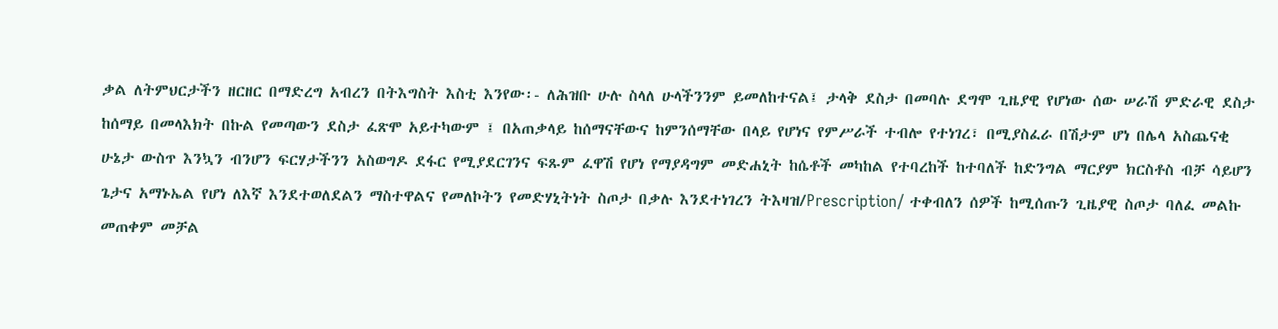ቃል ለትምህርታችን ዘርዘር በማድረግ አብረን በትእግስት እስቲ እንየው፡- ለሕዝቡ ሁሉ ስላለ ሁላችንንም ይመለከተናል፤ ታላቅ ደስታ በመባሉ ደግሞ ጊዜያዊ የሆነው ሰው ሠራሽ ምድራዊ ደስታ ከሰማይ በመላእክት በኩል የመጣውን ደስታ ፈጽሞ አይተካውም ፤ በአጠቃላይ ከሰማናቸውና ከምንሰማቸው በላይ የሆነና የምሥራች ተብሎ የተነገረ፣ በሚያስፈራ በሽታም ሆነ በሌላ አስጨናቂ ሁኔታ ውስጥ እንኳን ብንሆን ፍርሃታችንን አስወግዶ ደፋር የሚያደርገንና ፍጹም ፈዋሽ የሆነ የማያዳግም መድሐኒት ከሴቶች መካከል የተባረከች ከተባለች ከድንግል ማርያም ክርስቶስ ብቻ ሳይሆን ጌታና አማኑኤል የሆነ ለእኛ እንደተወለደልን ማስተዋልና የመለኮትን የመድሃኒትነት ስጦታ በቃሉ እንደተነገረን ትእዛዝ/Prescription/ ተቀብለን ሰዎች ከሚሰጡን ጊዜያዊ ስጦታ ባለፈ መልኩ መጠቀም መቻል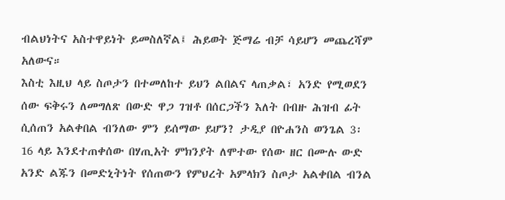ብልህነትና አስተዋይነት ይመስለኛል፤ ሕይወት ጅማሬ ብቻ ሳይሆን መጨረሻም አለውና።
እስቲ እዚህ ላይ ስጦታን በተመለከተ ይህን ልበልና ላጠቃል፣ አንድ የሚወደን ሰው ፍቅሩን ለመግለጽ በውድ ዋጋ ገዝቶ በሰርጋችን እለት በብዙ ሕዝብ ፊት ሲሰጠን አልቀበል ብንለው ምን ይሰማው ይሆን? ታዲያ በዮሐንስ ወንጌል 3፡16 ላይ እንደተጠቀሰው በሃጢአት ምክንያት ለሞተው የሰው ዘር በሙሉ ውድ አንድ ልጁን በመድኒትነት የሰጠውን የምህረት አምላክን ስጦታ አልቀበል ብንል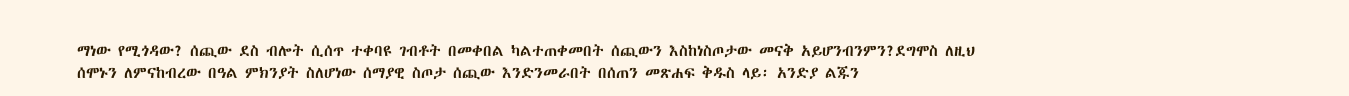ማነው የሚጎዳው? ሰጪው ደስ ብሎት ሲሰጥ ተቀባዩ ገብቶት በመቀበል ካልተጠቀመበት ሰጪውን እስከነስጦታው መናቅ አይሆንብንምን?ደግሞስ ለዚህ ሰሞኑን ለምናከብረው በዓል ምክንያት ስለሆነው ሰማያዊ ስጦታ ሰጪው እንድንመራበት በሰጠን መጽሐፍ ቅዱስ ላይ፡ አንድያ ልጁን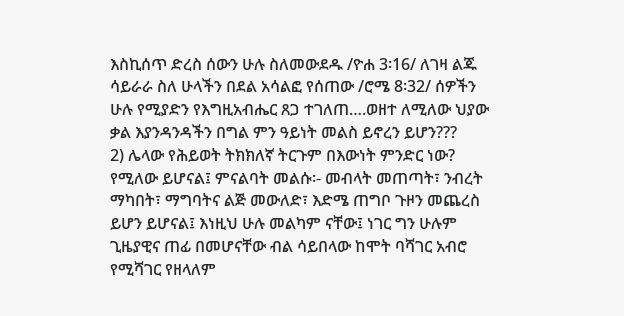እስኪሰጥ ድረስ ሰውን ሁሉ ስለመውደዱ /ዮሐ 3፡16/ ለገዛ ልጁ ሳይራራ ስለ ሁላችን በደል አሳልፎ የሰጠው /ሮሜ 8፡32/ ሰዎችን ሁሉ የሚያድን የእግዚአብሔር ጸጋ ተገለጠ….ወዘተ ለሚለው ህያው ቃል እያንዳንዳችን በግል ምን ዓይነት መልስ ይኖረን ይሆን???
2) ሌላው የሕይወት ትክክለኛ ትርጉም በእውነት ምንድር ነው? የሚለው ይሆናል፤ ምናልባት መልሱ፡- መብላት መጠጣት፣ ንብረት ማካበት፣ ማግባትና ልጅ መውለድ፣ እድሜ ጠግቦ ጉዞን መጨረስ ይሆን ይሆናል፤ እነዚህ ሁሉ መልካም ናቸው፤ ነገር ግን ሁሉም ጊዜያዊና ጠፊ በመሆናቸው ብል ሳይበላው ከሞት ባሻገር አብሮ የሚሻገር የዘላለም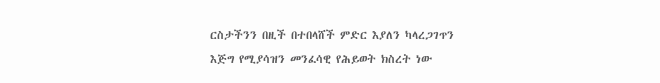ርስታችንን በዚች በተበላሸች ምድር እያለን ካላረጋገጥን እጅግ የሚያሳዝን መንፈሳዊ የሕይወት ክስረት ነው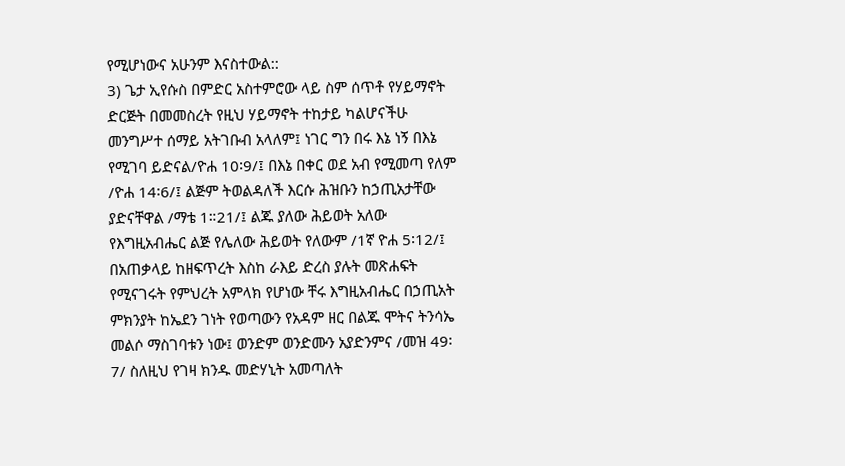የሚሆነውና አሁንም እናስተውል::
3) ጌታ ኢየሱስ በምድር አስተምሮው ላይ ስም ሰጥቶ የሃይማኖት ድርጅት በመመስረት የዚህ ሃይማኖት ተከታይ ካልሆናችሁ መንግሥተ ሰማይ አትገቡብ አላለም፤ ነገር ግን በሩ እኔ ነኝ በእኔ የሚገባ ይድናል/ዮሐ 10፡9/፤ በእኔ በቀር ወደ አብ የሚመጣ የለም /ዮሐ 14፡6/፤ ልጅም ትወልዳለች እርሱ ሕዝቡን ከኃጢአታቸው ያድናቸዋል /ማቴ 1።21/፤ ልጁ ያለው ሕይወት አለው የእግዚአብሔር ልጅ የሌለው ሕይወት የለውም /1ኛ ዮሐ 5፡12/፤ በአጠቃላይ ከዘፍጥረት እስከ ራእይ ድረስ ያሉት መጽሐፍት የሚናገሩት የምህረት አምላክ የሆነው ቸሩ እግዚአብሔር በኃጢአት ምክንያት ከኤደን ገነት የወጣውን የአዳም ዘር በልጁ ሞትና ትንሳኤ መልሶ ማስገባቱን ነው፤ ወንድም ወንድሙን አያድንምና /መዝ 49፡7/ ስለዚህ የገዛ ክንዱ መድሃኒት አመጣለት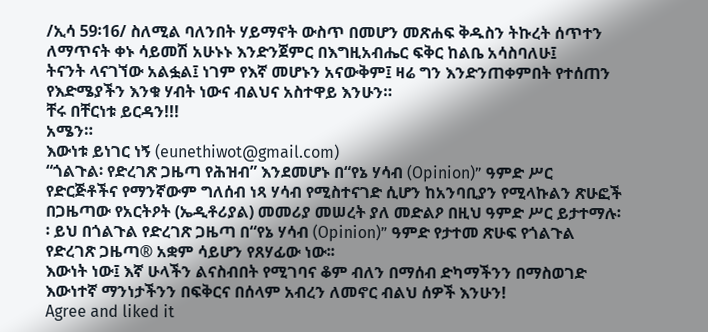/ኢሳ 59፡16/ ስለሚል ባለንበት ሃይማኖት ውስጥ በመሆን መጽሐፍ ቅዱስን ትኩረት ሰጥተን ለማጥናት ቀኑ ሳይመሽ አሁኑኑ እንድንጀምር በእግዚአብሔር ፍቅር ከልቤ አሳስባለሁ፤
ትናንት ላናገኘው አልፏል፤ ነገም የእኛ መሆኑን አናውቅም፤ ዛሬ ግን እንድንጠቀምበት የተሰጠን የእድሜያችን እንቁ ሃብት ነውና ብልህና አስተዋይ እንሁን።
ቸሩ በቸርነቱ ይርዳን!!!
አሜን።
እውነቱ ይነገር ነኝ (eunethiwot@gmail.com)
“ጎልጉል፡ የድረገጽ ጋዜጣ የሕዝብ” እንደመሆኑ በ“የኔ ሃሳብ (Opinion)” ዓምድ ሥር የድርጅቶችና የማንኛውም ግለሰብ ነጻ ሃሳብ የሚስተናገድ ሲሆን ከአንባቢያን የሚላኩልን ጽሁፎች በጋዜጣው የአርትዖት (ኤዲቶሪያል) መመሪያ መሠረት ያለ መድልዖ በዚህ ዓምድ ሥር ይታተማሉ፡፡ ይህ በጎልጉል የድረገጽ ጋዜጣ በ“የኔ ሃሳብ (Opinion)” ዓምድ የታተመ ጽሁፍ የጎልጉል የድረገጽ ጋዜጣ® አቋም ሳይሆን የጸሃፊው ነው፡፡
እውነት ነው፤ እኛ ሁላችን ልናስብበት የሚገባና ቆም ብለን በማሰብ ድካማችንን በማስወገድ እውነተኛ ማንነታችንን በፍቅርና በሰላም አብረን ለመኖር ብልህ ሰዎች እንሁን!
Agree and liked it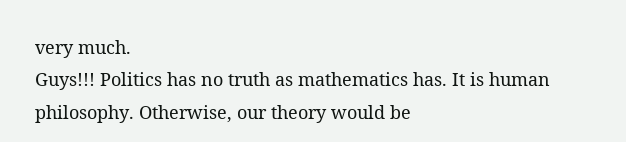very much.
Guys!!! Politics has no truth as mathematics has. It is human philosophy. Otherwise, our theory would be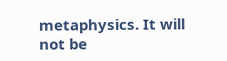metaphysics. It will not be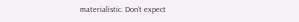materialistic. Don’t expect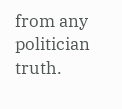from any politician truth.